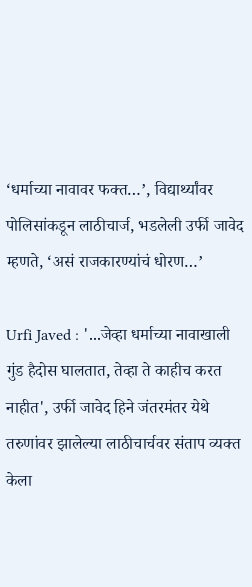‘धर्माच्या नावावर फक्त…’, विद्यार्थ्यांवर पोलिसांकडून लाठीचार्ज, भडलेली उर्फी जावेद म्हणते, ‘असं राजकारण्यांचं धोरण…’

Urfi Javed : '...जेव्हा धर्माच्या नावाखाली गुंड हैदोस घालतात, तेव्हा ते काहीच करत नाहीत', उर्फी जावेद हिने जंतरमंतर येथे तरुणांवर झालेल्या लाठीचार्चवर संताप व्यक्त केला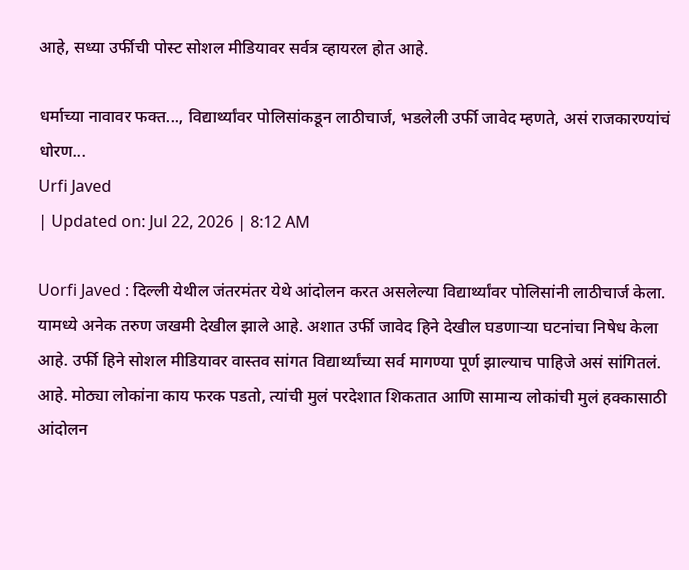आहे, सध्या उर्फीची पोस्ट सोशल मीडियावर सर्वत्र व्हायरल होत आहे.

धर्माच्या नावावर फक्त..., विद्यार्थ्यांवर पोलिसांकडून लाठीचार्ज, भडलेली उर्फी जावेद म्हणते, असं राजकारण्यांचं धोरण...
Urfi Javed
| Updated on: Jul 22, 2026 | 8:12 AM

Uorfi Javed : दिल्ली येथील जंतरमंतर येथे आंदोलन करत असलेल्या विद्यार्थ्यांवर पोलिसांनी लाठीचार्ज केला. यामध्ये अनेक तरुण जखमी देखील झाले आहे. अशात उर्फी जावेद हिने देखील घडणाऱ्या घटनांचा निषेध केला आहे. उर्फी हिने सोशल मीडियावर वास्तव सांगत विद्यार्थ्यांच्या सर्व मागण्या पूर्ण झाल्याच पाहिजे असं सांगितलं. आहे. मोठ्या लोकांना काय फरक पडतो, त्यांची मुलं परदेशात शिकतात आणि सामान्य लोकांची मुलं हक्कासाठी आंदोलन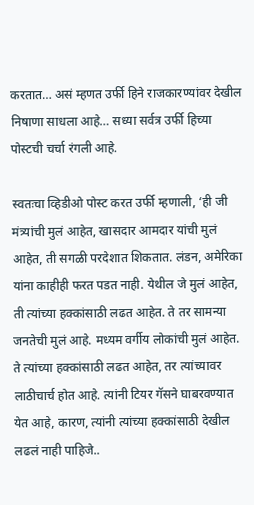करतात… असं म्हणत उर्फी हिने राजकारण्यांवर देखील निषाणा साधला आहे… सध्या सर्वत्र उर्फी हिच्या पोस्टची चर्चा रंगली आहे.

स्वतःचा व्हिडीओ पोस्ट करत उर्फी म्हणाली, ‘ही जी मंत्र्यांची मुलं आहेत, खासदार आमदार यांची मुलं आहेत, ती सगळी परदेशात शिकतात. लंडन, अमेरिका यांना काहीही फरत पडत नाही. येथील जे मुलं आहेत, ती त्यांच्या हक्कांसाठी लढत आहेत. ते तर सामन्या जनतेची मुलं आहे. मध्यम वर्गीय लोकांची मुलं आहेत. ते त्यांच्या हक्कांसाठी लढत आहेत, तर त्यांच्यावर लाठीचार्च होत आहे. त्यांनी टियर गॅसने घाबरवण्यात येत आहे, कारण, त्यांनी त्यांच्या हक्कांसाठी देखील लढलं नाही पाहिजे..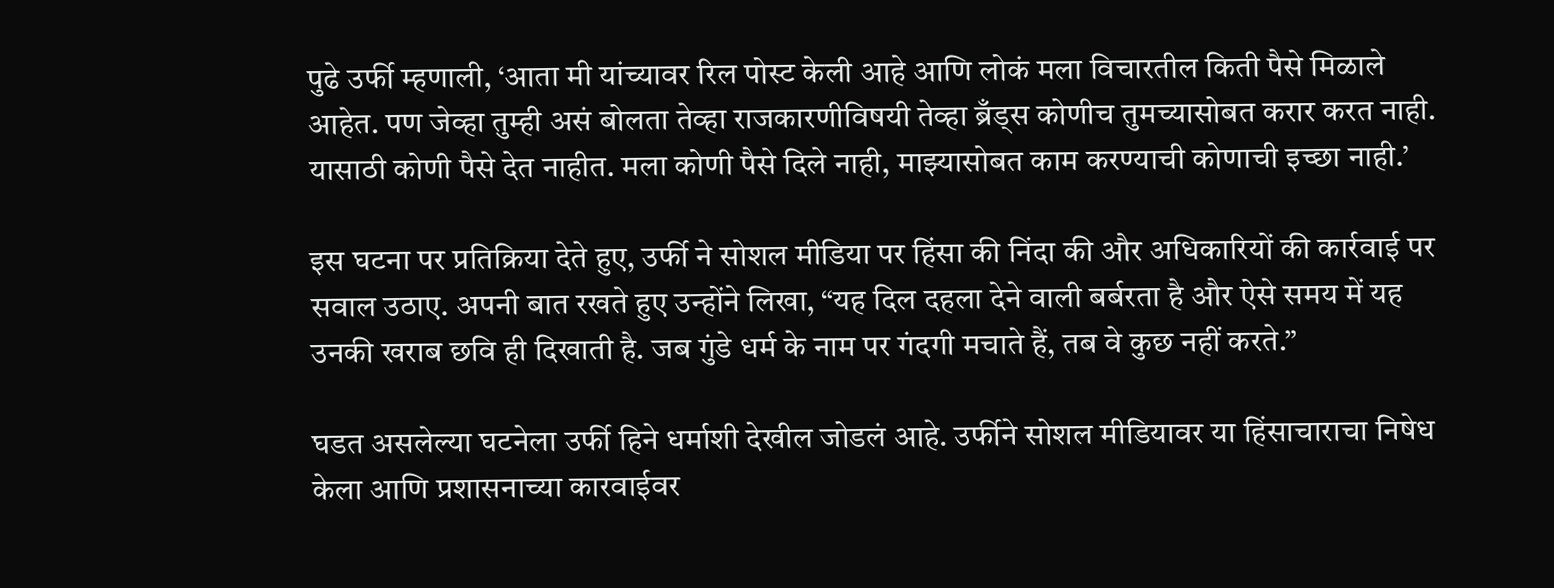पुढे उर्फी म्हणाली, ‘आता मी यांच्यावर रिल पोस्ट केली आहे आणि लोकं मला विचारतील किती पैसे मिळाले आहेत. पण जेव्हा तुम्ही असं बोलता तेव्हा राजकारणीविषयी तेव्हा ब्रँड्स कोणीच तुमच्यासोबत करार करत नाही. यासाठी कोणी पैसे देत नाहीत. मला कोणी पैसे दिले नाही, माझ्यासोबत काम करण्याची कोणाची इच्छा नाही.’

इस घटना पर प्रतिक्रिया देते हुए, उर्फी ने सोशल मीडिया पर हिंसा की निंदा की और अधिकारियों की कार्रवाई पर सवाल उठाए. अपनी बात रखते हुए उन्होंने लिखा, “यह दिल दहला देने वाली बर्बरता है और ऐसे समय में यह उनकी खराब छवि ही दिखाती है. जब गुंडे धर्म के नाम पर गंदगी मचाते हैं, तब वे कुछ नहीं करते.”

घडत असलेल्या घटनेला उर्फी हिने धर्माशी देखील जोडलं आहे. उर्फीने सोशल मीडियावर या हिंसाचाराचा निषेध केला आणि प्रशासनाच्या कारवाईवर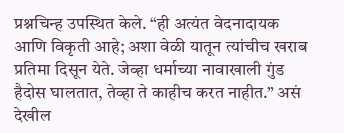प्रश्नचिन्ह उपस्थित केले. “ही अत्यंत वेदनादायक आणि विकृती आहे; अशा वेळी यातून त्यांचीच खराब प्रतिमा दिसून येते. जेव्हा धर्माच्या नावाखाली गुंड हैदोस घालतात, तेव्हा ते काहीच करत नाहीत.” असं देखील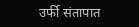उर्फी संतापात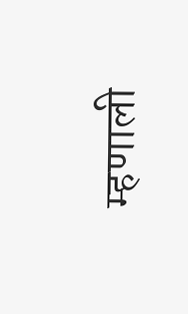म्हणाली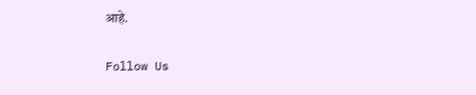आहे.

Follow Us